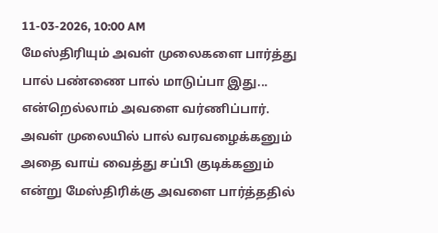11-03-2026, 10:00 AM
மேஸ்திரியும் அவள் முலைகளை பார்த்து பால் பண்ணை பால் மாடுப்பா இது... என்றெல்லாம் அவளை வர்ணிப்பார். அவள் முலையில் பால் வரவழைக்கனும் அதை வாய் வைத்து சப்பி குடிக்கனும் என்று மேஸ்திரிக்கு அவளை பார்த்ததில்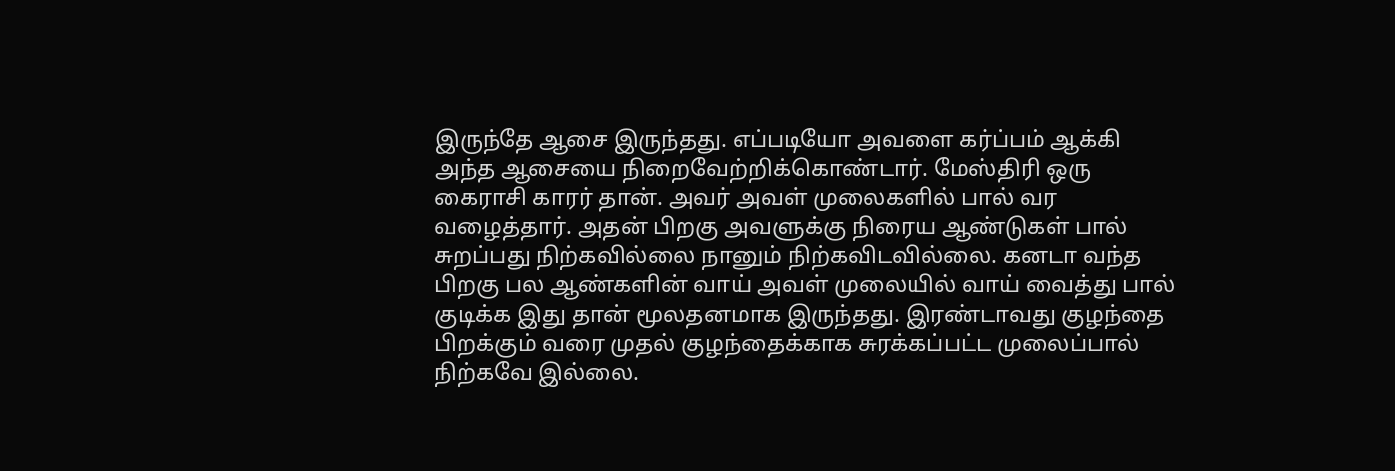இருந்தே ஆசை இருந்தது. எப்படியோ அவளை கர்ப்பம் ஆக்கி அந்த ஆசையை நிறைவேற்றிக்கொண்டார். மேஸ்திரி ஒரு கைராசி காரர் தான். அவர் அவள் முலைகளில் பால் வர வழைத்தார். அதன் பிறகு அவளுக்கு நிரைய ஆண்டுகள் பால் சுறப்பது நிற்கவில்லை நானும் நிற்கவிடவில்லை. கனடா வந்த பிறகு பல ஆண்களின் வாய் அவள் முலையில் வாய் வைத்து பால் குடிக்க இது தான் மூலதனமாக இருந்தது. இரண்டாவது குழந்தை பிறக்கும் வரை முதல் குழந்தைக்காக சுரக்கப்பட்ட முலைப்பால் நிற்கவே இல்லை.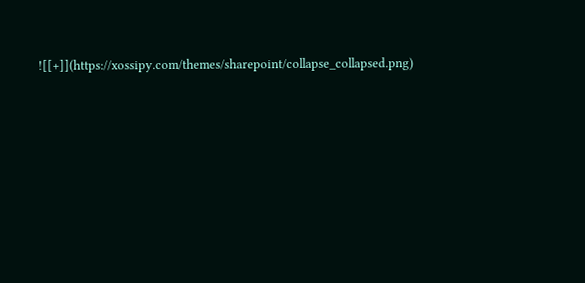![[+]](https://xossipy.com/themes/sharepoint/collapse_collapsed.png)